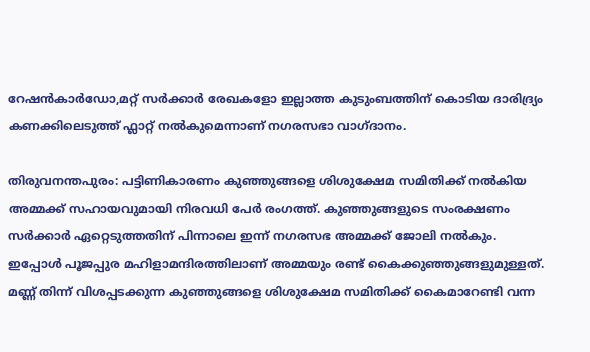റേഷൻകാർഡോ,മറ്റ് സർക്കാർ രേഖകളോ ഇല്ലാത്ത കുടുംബത്തിന് കൊടിയ ദാരിദ്ര്യം കണക്കിലെടുത്ത് ഫ്ലാറ്റ് നൽകുമെന്നാണ് നഗരസഭാ വാഗ്ദാനം.

തിരുവനന്തപുരം: പട്ടിണികാരണം കുഞ്ഞുങ്ങളെ ശിശുക്ഷേമ സമിതിക്ക് നൽകിയ അമ്മക്ക് സഹായവുമായി നിരവധി പേർ രംഗത്ത്. കുഞ്ഞുങ്ങളുടെ സംരക്ഷണം സർക്കാർ ഏറ്റെടുത്തതിന് പിന്നാലെ ഇന്ന് നഗരസഭ അമ്മക്ക് ജോലി നൽകും. ഇപ്പോൾ പൂജപ്പുര മഹിളാമന്ദിരത്തിലാണ് അമ്മയും രണ്ട് കൈക്കുഞ്ഞുങ്ങളുമുള്ളത്. മണ്ണ് തിന്ന് വിശപ്പടക്കുന്ന കുഞ്ഞുങ്ങളെ ശിശുക്ഷേമ സമിതിക്ക് കൈമാറേണ്ടി വന്ന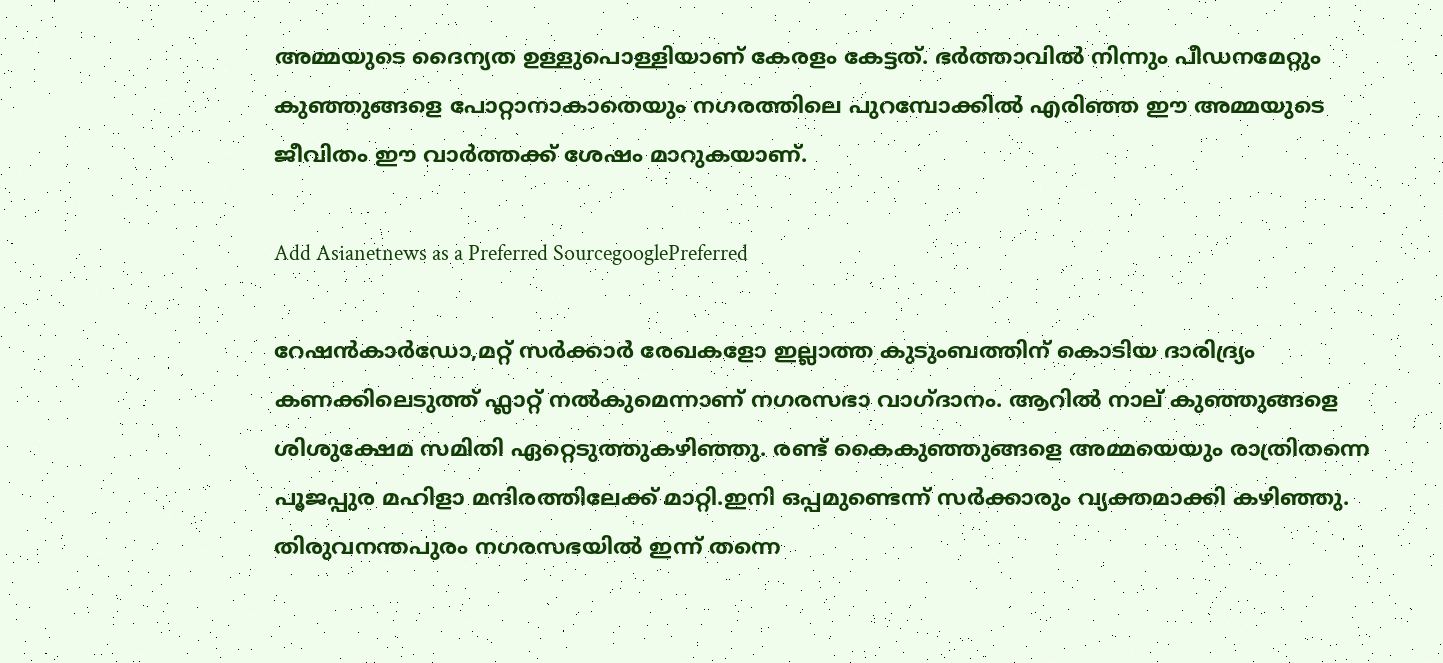അമ്മയുടെ ദൈന്യത ഉള്ളുപൊള്ളിയാണ് കേരളം കേട്ടത്. ഭർത്താവിൽ നിന്നും പീഡനമേറ്റും കുഞ്ഞുങ്ങളെ പോറ്റാനാകാതെയും നഗരത്തിലെ പുറമ്പോക്കിൽ എരിഞ്ഞ ഈ അമ്മയുടെ ജീവിതം ഈ വാർത്തക്ക് ശേഷം മാറുകയാണ്.

Add Asianetnews as a Preferred SourcegooglePreferred

റേഷൻകാർഡോ,മറ്റ് സർക്കാർ രേഖകളോ ഇല്ലാത്ത കുടുംബത്തിന് കൊടിയ ദാരിദ്ര്യം കണക്കിലെടുത്ത് ഫ്ലാറ്റ് നൽകുമെന്നാണ് നഗരസഭാ വാഗ്ദാനം. ആറിൽ നാല് കുഞ്ഞുങ്ങളെ ശിശുക്ഷേമ സമിതി ഏറ്റെടുത്തുകഴിഞ്ഞു. രണ്ട് കൈകുഞ്ഞുങ്ങളെ അമ്മയെയും രാത്രിതന്നെ പൂജപ്പുര മഹിളാ മന്ദിരത്തിലേക്ക് മാറ്റി.ഇനി ഒപ്പമുണ്ടെന്ന് സർക്കാരും വ്യക്തമാക്കി കഴിഞ്ഞു. തിരുവനന്തപുരം നഗരസഭയിൽ ഇന്ന് തന്നെ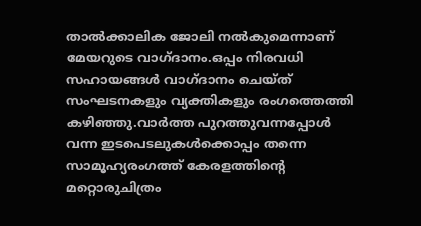താല്‍ക്കാലിക ജോലി നൽകുമെന്നാണ് മേയറുടെ വാഗ്ദാനം.ഒപ്പം നിരവധി സഹായങ്ങൾ വാഗ്ദാനം ചെയ്ത് സംഘടനകളും വ്യക്തികളും രംഗത്തെത്തി കഴിഞ്ഞു.വാർത്ത പുറത്തുവന്നപ്പോൾ വന്ന ഇടപെടലുകൾക്കൊപ്പം തന്നെ സാമൂഹ്യരംഗത്ത് കേരളത്തിന്‍റെ മറ്റൊരുചിത്രം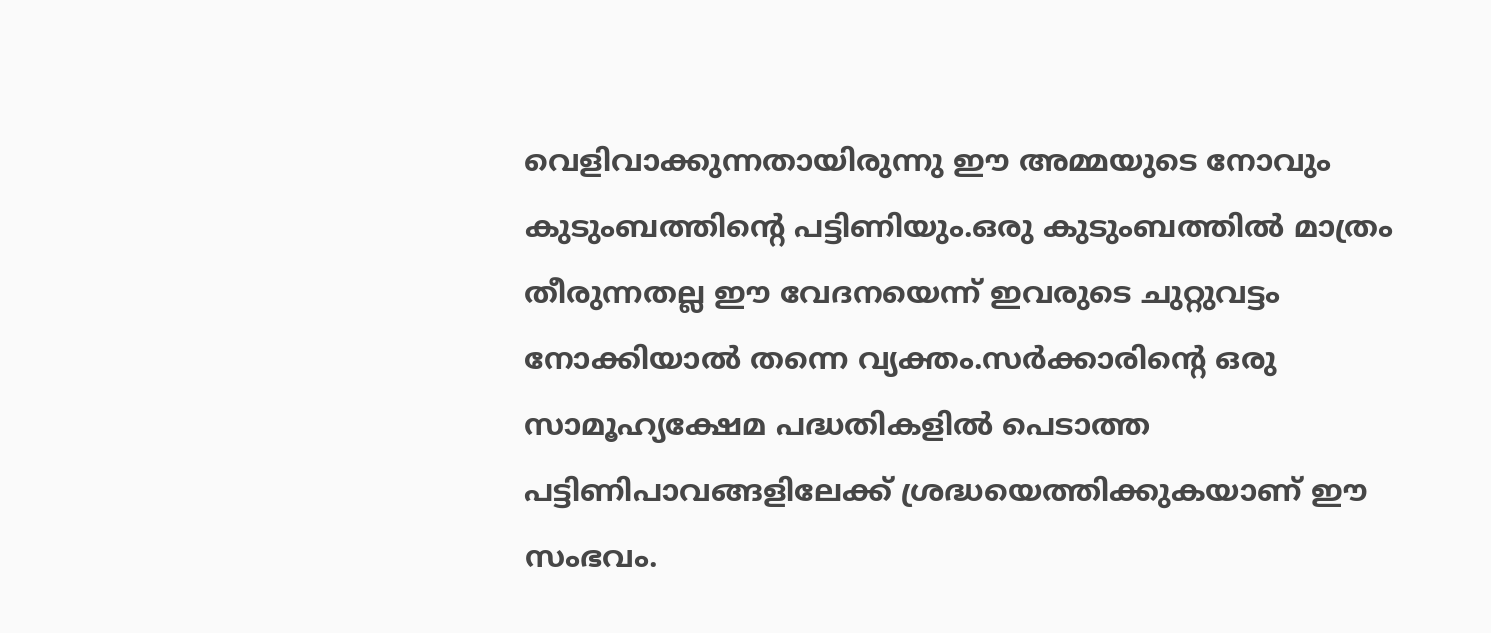വെളിവാക്കുന്നതായിരുന്നു ഈ അമ്മയുടെ നോവും കുടുംബത്തിന്‍റെ പട്ടിണിയും.ഒരു കുടുംബത്തിൽ മാത്രം തീരുന്നതല്ല ഈ വേദനയെന്ന് ഇവരുടെ ചുറ്റുവട്ടം നോക്കിയാൽ തന്നെ വ്യക്തം.സർക്കാരിന്‍റെ ഒരു സാമൂഹ്യക്ഷേമ പദ്ധതികളിൽ പെടാത്ത പട്ടിണിപാവങ്ങളിലേക്ക് ശ്രദ്ധയെത്തിക്കുകയാണ് ഈ സംഭവം.